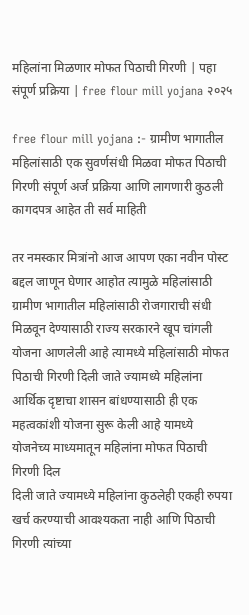महिलांना मिळणार मोफत पिठाची गिरणी | पहा संपूर्ण प्रक्रिया | free flour mill yojana २०२५

free flour mill yojana :- ग्रामीण भागातील महिलांसाठी एक सुवर्णसंधी मिळवा मोफत पिठाची गिरणी संपूर्ण अर्ज प्रक्रिया आणि लागणारी कुठली कागदपत्र आहेत ती सर्व माहिती

तर नमस्कार मित्रांनो आज आपण एका नवीन पोस्ट बद्दल जाणून घेणार आहोत त्यामुळे महिलांसाठी ग्रामीण भागातील महिलांसाठी रोजगाराची संधी मिळवून देण्यासाठी राज्य सरकारने खूप चांगली योजना आणलेली आहे त्यामध्ये महिलांसाठी मोफत पिठाची गिरणी दिली जाते ज्यामध्ये महिलांना आर्थिक दृष्टाचा शासन बांधण्यासाठी ही एक महत्वकांशी योजना सुरू केली आहे यामध्ये योजनेच्य माध्यमातून महिलांना मोफत पिठाची गिरणी दिल
दिली जाते ज्यामध्ये महिलांना कुठलेही एकही रुपया खर्च करण्याची आवश्यकता नाही आणि पिठाची गिरणी त्यांच्या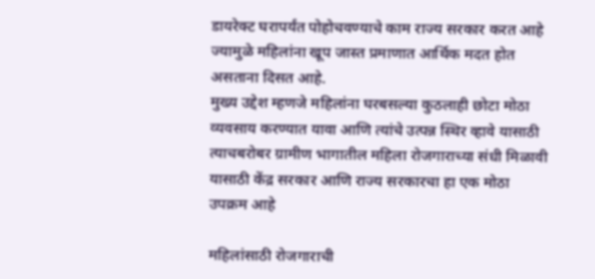डायरेक्ट घरापर्यंत पोहोचवण्याचे काम राज्य सरकार करत आहे ज्यामुळे महिलांना खूप जास्त प्रमाणात आर्थिक मदत होत असताना दिसत आहे.
मुख्य उद्देश म्हणजे महिलांना घरबसल्या कुठलाही छोटा मोठा व्यवसाय करण्यात यावा आणि त्यांचे उत्पन्न स्थिर व्हावे यासाठी त्याचबरोबर ग्रामीण भागातील महिला रोजगाराच्या संधी मिळावी यासाठी केंद्र सरकार आणि राज्य सरकारचा हा एक मोठा उपक्रम आहे

महिलांसाठी रोजगाराची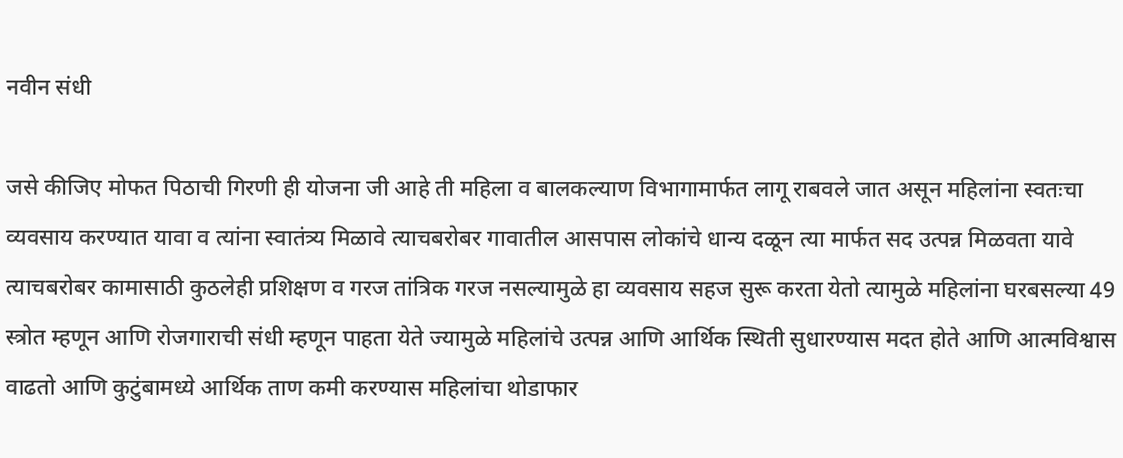नवीन संधी

जसे कीजिए मोफत पिठाची गिरणी ही योजना जी आहे ती महिला व बालकल्याण विभागामार्फत लागू राबवले जात असून महिलांना स्वतःचा व्यवसाय करण्यात यावा व त्यांना स्वातंत्र्य मिळावे त्याचबरोबर गावातील आसपास लोकांचे धान्य दळून त्या मार्फत सद उत्पन्न मिळवता यावे त्याचबरोबर कामासाठी कुठलेही प्रशिक्षण व गरज तांत्रिक गरज नसल्यामुळे हा व्यवसाय सहज सुरू करता येतो त्यामुळे महिलांना घरबसल्या 49 स्त्रोत म्हणून आणि रोजगाराची संधी म्हणून पाहता येते ज्यामुळे महिलांचे उत्पन्न आणि आर्थिक स्थिती सुधारण्यास मदत होते आणि आत्मविश्वास वाढतो आणि कुटुंबामध्ये आर्थिक ताण कमी करण्यास महिलांचा थोडाफार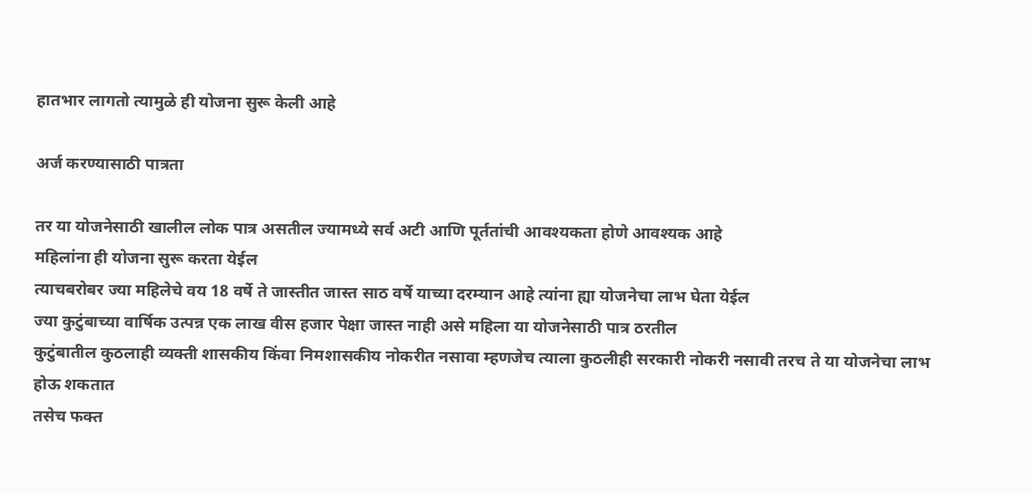हातभार लागतो त्यामुळे ही योजना सुरू केली आहे

अर्ज करण्यासाठी पात्रता

तर या योजनेसाठी खालील लोक पात्र असतील ज्यामध्ये सर्व अटी आणि पूर्ततांची आवश्यकता होणे आवश्यक आहे
महिलांना ही योजना सुरू करता येईल
त्याचबरोबर ज्या महिलेचे वय 18 वर्षे ते जास्तीत जास्त साठ वर्षे याच्या दरम्यान आहे त्यांना ह्या योजनेचा लाभ घेता येईल
ज्या कुटुंबाच्या वार्षिक उत्पन्न एक लाख वीस हजार पेक्षा जास्त नाही असे महिला या योजनेसाठी पात्र ठरतील
कुटुंबातील कुठलाही व्यक्ती शासकीय किंवा निमशासकीय नोकरीत नसावा म्हणजेच त्याला कुठलीही सरकारी नोकरी नसावी तरच ते या योजनेचा लाभ होऊ शकतात
तसेच फक्त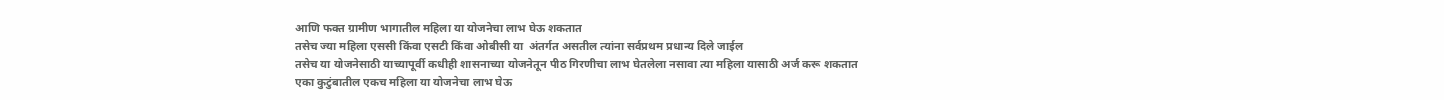आणि फक्त ग्रामीण भागातील महिला या योजनेचा लाभ घेऊ शकतात
तसेच ज्या महिला एससी किंवा एसटी किंवा ओबीसी या  अंतर्गत असतील त्यांना सर्वप्रथम प्रधान्य दिले जाईल
तसेच या योजनेसाठी याच्यापूर्वी कधीही शासनाच्या योजनेतून पीठ गिरणीचा लाभ घेतलेला नसावा त्या महिला यासाठी अर्ज करू शकतात
एका कुटुंबातील एकच महिला या योजनेचा लाभ घेऊ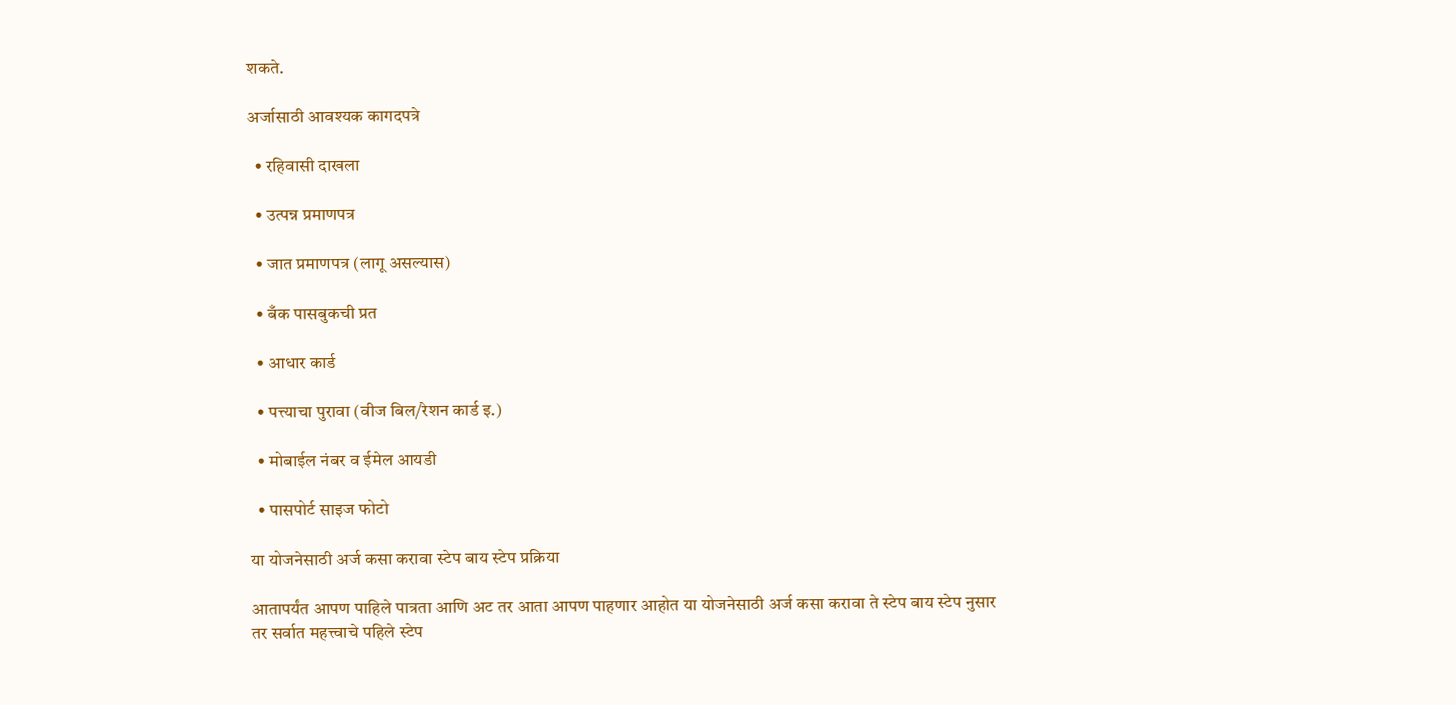शकते.

अर्जासाठी आवश्यक कागदपत्रे

  • रहिवासी दाखला

  • उत्पन्न प्रमाणपत्र

  • जात प्रमाणपत्र (लागू असल्यास)

  • बँक पासबुकची प्रत

  • आधार कार्ड

  • पत्त्याचा पुरावा (वीज बिल/रेशन कार्ड इ.)

  • मोबाईल नंबर व ईमेल आयडी

  • पासपोर्ट साइज फोटो

या योजनेसाठी अर्ज कसा करावा स्टेप बाय स्टेप प्रक्रिया

आतापर्यंत आपण पाहिले पात्रता आणि अट तर आता आपण पाहणार आहोत या योजनेसाठी अर्ज कसा करावा ते स्टेप बाय स्टेप नुसार
तर सर्वात महत्त्वाचे पहिले स्टेप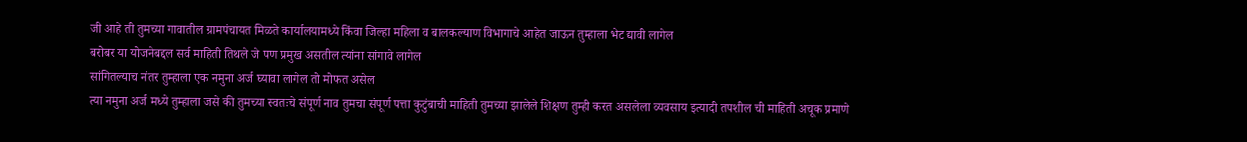जी आहे ती तुमच्या गावातील ग्रामपंचायत मिळते कार्यालयामध्ये किंवा जिल्हा महिला व बालकल्याण विभागाचे आहेत जाऊन तुम्हाला भेट द्यावी लागेल
बरोबर या योजनेबद्दल सर्व माहिती तिथले जे पण प्रमुख असतील त्यांना सांगावे लागेल
सांगितल्याच नंतर तुम्हाला एक नमुना अर्ज घ्यावा लागेल तो मोफत असेल
त्या नमुना अर्ज मध्ये तुम्हाला जसे की तुमच्या स्वतःचे संपूर्ण नाव तुमचा संपूर्ण पत्ता कुटुंबाची माहिती तुमच्या झालेले शिक्षण तुम्ही करत असलेला व्यवसाय इत्यादी तपशील ची माहिती अचूक प्रमाणे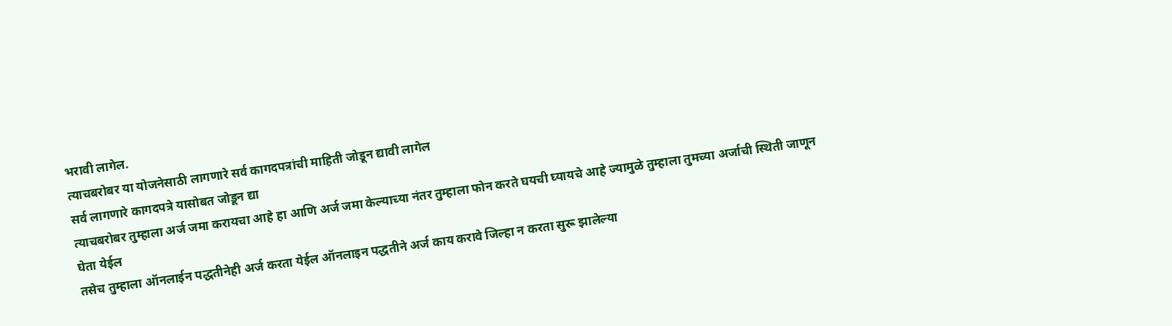भरावी लागेल.
त्याचबरोबर या योजनेसाठी लागणारे सर्व कागदपत्रांची माहिती जोडून द्यावी लागेल
सर्व लागणारे कागदपत्रे यासोबत जोडून द्या
त्याचबरोबर तुम्हाला अर्ज जमा करायचा आहे हा आणि अर्ज जमा केल्याच्या नंतर तुम्हाला फोन करते घयची घ्यायचे आहे ज्यामुळे तुम्हाला तुमच्या अर्जाची स्थिती जाणून घेता येईल
तसेच तुम्हाला ऑनलाईन पद्धतीनेही अर्ज करता येईल ऑनलाइन पद्धतीने अर्ज काय करावे जिल्हा न करता सुरू झालेल्या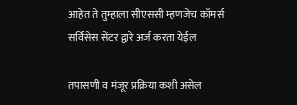आहेत ते तुम्हाला सीएससी म्हणजेच कॉमर्स सर्विसेस सेंटर द्वारे अर्ज करता येईल

तपासणी व मंजूर प्रक्रिया कशी असेल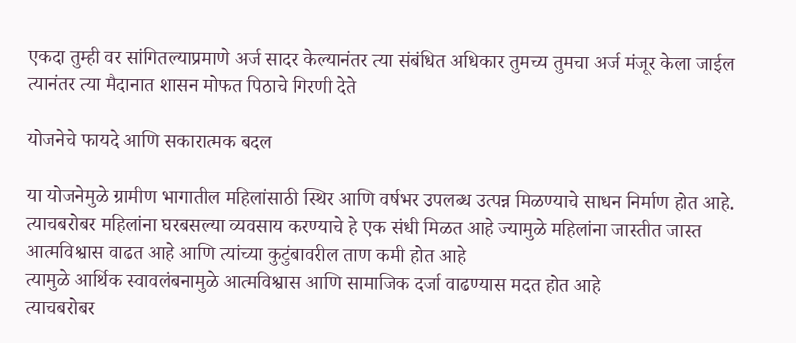एकदा तुम्ही वर सांगितल्याप्रमाणे अर्ज सादर केल्यानंतर त्या संबंधित अधिकार तुमच्य तुमचा अर्ज मंजूर केला जाईल त्यानंतर त्या मैदानात शासन मोफत पिठाचे गिरणी देते

योजनेचे फायदे आणि सकारात्मक बदल

या योजनेमुळे ग्रामीण भागातील महिलांसाठी स्थिर आणि वर्षभर उपलब्ध उत्पन्न मिळण्याचे साधन निर्माण होत आहे.
त्याचबरोबर महिलांना घरबसल्या व्यवसाय करण्याचे हे एक संधी मिळत आहे ज्यामुळे महिलांना जास्तीत जास्त आत्मविश्वास वाढत आहे आणि त्यांच्या कुटुंबावरील ताण कमी होत आहे
त्यामुळे आर्थिक स्वावलंबनामुळे आत्मविश्वास आणि सामाजिक दर्जा वाढण्यास मदत होत आहे
त्याचबरोबर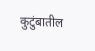कुटुंबातील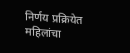निर्णय प्रक्रियेत महिलांचा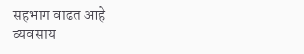सहभाग वाढत आहे
व्यवसाय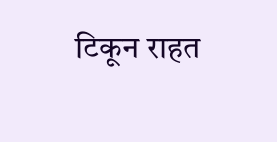टिकून राहत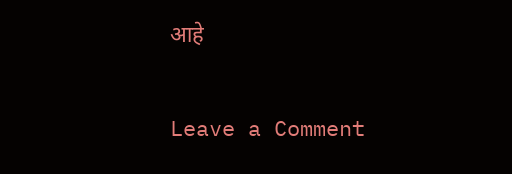आहे

Leave a Comment